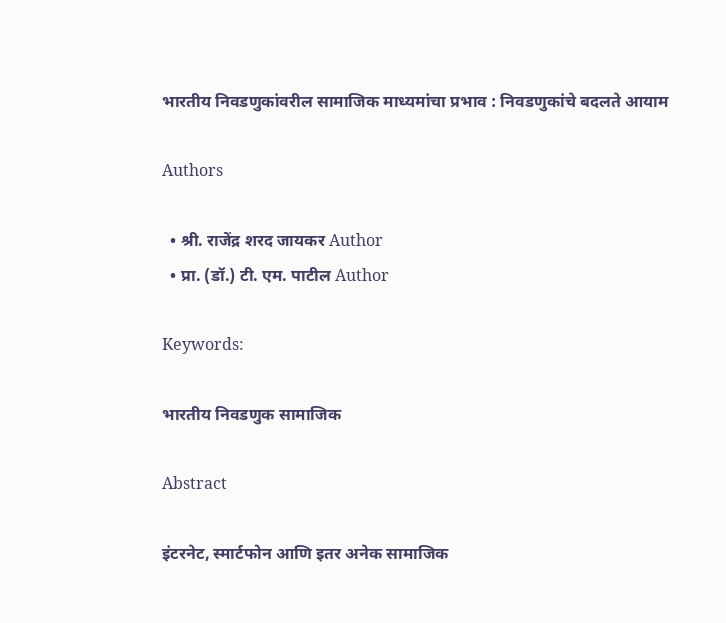भारतीय निवडणुकांवरील सामाजिक माध्यमांचा प्रभाव : निवडणुकांचे बदलते आयाम

Authors

  • श्री. राजेंद्र शरद जायकर Author
  • प्रा. (डॉ.) टी. एम. पाटील Author

Keywords:

भारतीय निवडणुक सामाजिक

Abstract

इंटरनेट, स्मार्टफोन आणि इतर अनेक सामाजिक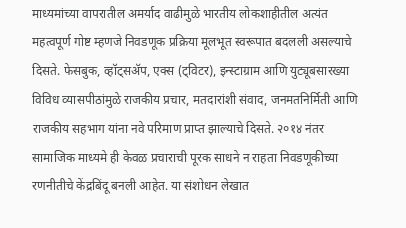माध्यमांच्या वापरातील अमर्याद वाढीमुळे भारतीय लोकशाहीतील अत्यंत महत्वपूर्ण गोष्ट म्हणजे निवडणूक प्रक्रिया मूलभूत स्वरूपात बदलली असल्याचे दिसते. फेसबुक, व्हॉट्सॲप, एक्स (ट्विटर), इन्स्टाग्राम आणि युट्यूबसारख्या विविध व्यासपीठांमुळे राजकीय प्रचार, मतदारांशी संवाद, जनमतनिर्मिती आणि राजकीय सहभाग यांना नवे परिमाण प्राप्त झाल्याचे दिसते. २०१४ नंतर सामाजिक माध्यमे ही केवळ प्रचाराची पूरक साधने न राहता निवडणूकीच्या रणनीतीचे केंद्रबिंदू बनली आहेत. या संशोधन लेखात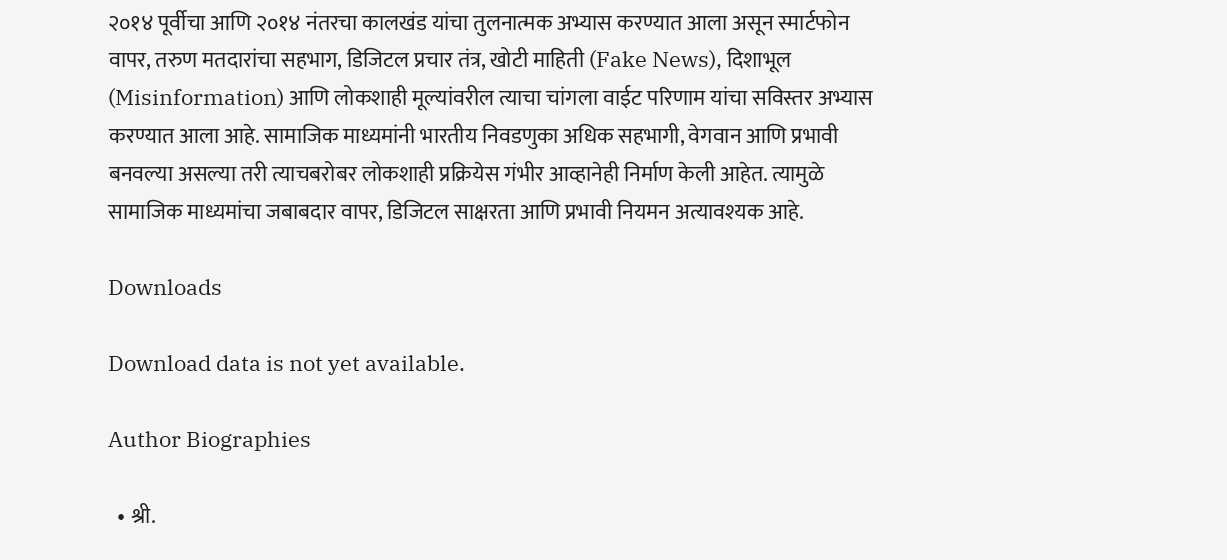२०१४ पूर्वीचा आणि २०१४ नंतरचा कालखंड यांचा तुलनात्मक अभ्यास करण्यात आला असून स्मार्टफोन वापर, तरुण मतदारांचा सहभाग, डिजिटल प्रचार तंत्र, खोटी माहिती (Fake News), दिशाभूल (Misinformation) आणि लोकशाही मूल्यांवरील त्याचा चांगला वाईट परिणाम यांचा सविस्तर अभ्यास करण्यात आला आहे. सामाजिक माध्यमांनी भारतीय निवडणुका अधिक सहभागी, वेगवान आणि प्रभावी बनवल्या असल्या तरी त्याचबरोबर लोकशाही प्रक्रियेस गंभीर आव्हानेही निर्माण केली आहेत. त्यामुळे सामाजिक माध्यमांचा जबाबदार वापर, डिजिटल साक्षरता आणि प्रभावी नियमन अत्यावश्यक आहे.

Downloads

Download data is not yet available.

Author Biographies

  • श्री.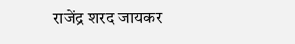राजेंद्र शरद जायकर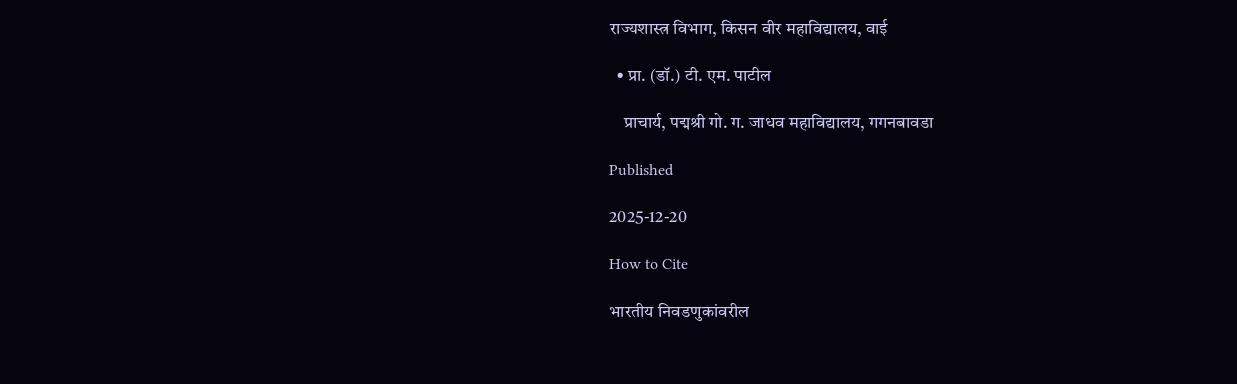राज्यशास्त्र विभाग, किसन वीर महाविद्यालय, वाई

  • प्रा. (डॉ.) टी. एम. पाटील

    प्राचार्य, पद्मश्री गो. ग. जाधव महाविद्यालय, गगनबावडा

Published

2025-12-20

How to Cite

भारतीय निवडणुकांवरील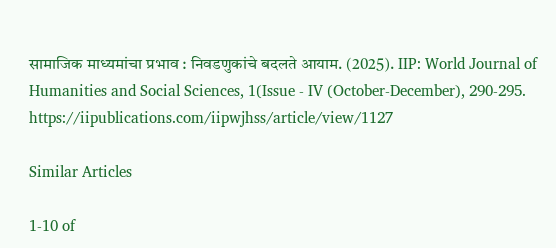सामाजिक माध्यमांचा प्रभाव : निवडणुकांचे बदलते आयाम. (2025). IIP: World Journal of Humanities and Social Sciences, 1(Issue - IV (October-December), 290-295. https://iipublications.com/iipwjhss/article/view/1127

Similar Articles

1-10 of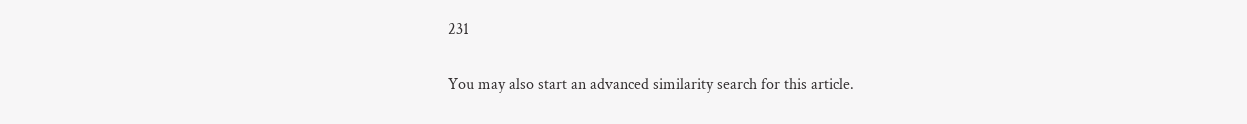231

You may also start an advanced similarity search for this article.